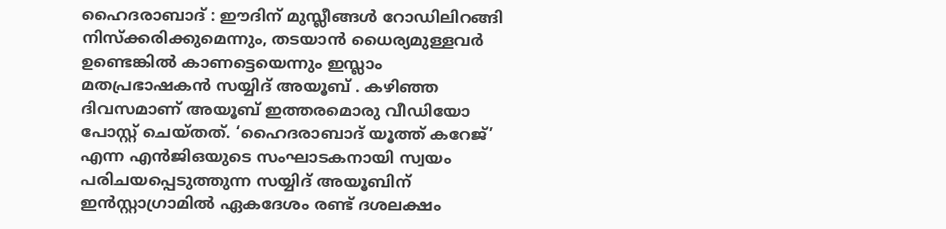ഹൈദരാബാദ് : ഈദിന് മുസ്ലീങ്ങൾ റോഡിലിറങ്ങി നിസ്ക്കരിക്കുമെന്നും, തടയാൻ ധൈര്യമുള്ളവർ ഉണ്ടെങ്കിൽ കാണട്ടെയെന്നും ഇസ്ലാം മതപ്രഭാഷകൻ സയ്യിദ് അയൂബ് . കഴിഞ്ഞ ദിവസമാണ് അയൂബ് ഇത്തരമൊരു വീഡിയോ പോസ്റ്റ് ചെയ്തത്. ‘ഹൈദരാബാദ് യൂത്ത് കറേജ്’ എന്ന എൻജിഒയുടെ സംഘാടകനായി സ്വയം പരിചയപ്പെടുത്തുന്ന സയ്യിദ് അയൂബിന് ഇൻസ്റ്റാഗ്രാമിൽ ഏകദേശം രണ്ട് ദശലക്ഷം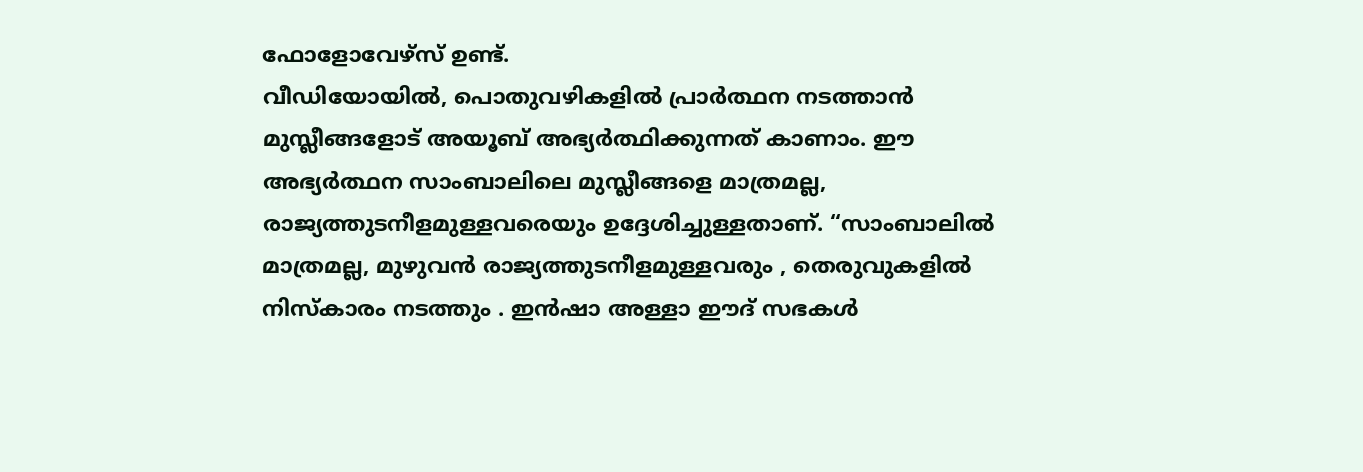ഫോളോവേഴ്സ് ഉണ്ട്.
വീഡിയോയിൽ, പൊതുവഴികളിൽ പ്രാർത്ഥന നടത്താൻ മുസ്ലീങ്ങളോട് അയൂബ് അഭ്യർത്ഥിക്കുന്നത് കാണാം. ഈ അഭ്യർത്ഥന സാംബാലിലെ മുസ്ലീങ്ങളെ മാത്രമല്ല, രാജ്യത്തുടനീളമുള്ളവരെയും ഉദ്ദേശിച്ചുള്ളതാണ്. “സാംബാലിൽ മാത്രമല്ല, മുഴുവൻ രാജ്യത്തുടനീളമുള്ളവരും , തെരുവുകളിൽ നിസ്കാരം നടത്തും . ഇൻഷാ അള്ളാ ഈദ് സഭകൾ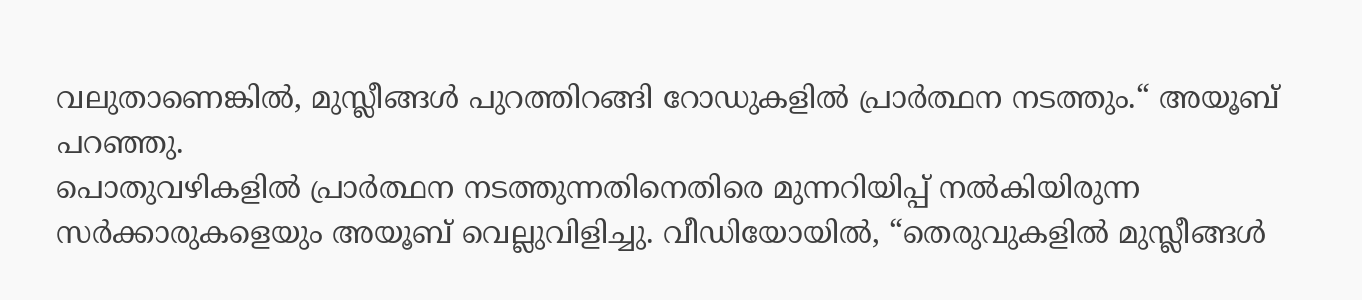വലുതാണെങ്കിൽ, മുസ്ലീങ്ങൾ പുറത്തിറങ്ങി റോഡുകളിൽ പ്രാർത്ഥന നടത്തും.“ അയൂബ് പറഞ്ഞു.
പൊതുവഴികളിൽ പ്രാർത്ഥന നടത്തുന്നതിനെതിരെ മുന്നറിയിപ്പ് നൽകിയിരുന്ന സർക്കാരുകളെയും അയൂബ് വെല്ലുവിളിച്ചു. വീഡിയോയിൽ, “തെരുവുകളിൽ മുസ്ലീങ്ങൾ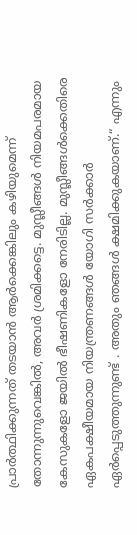പ്രാർത്ഥിക്കുന്നത് തടയാൻ ആർക്കെങ്കിലും കഴിയുമെന്ന് തോന്നുന്നുവെങ്കിൽ, അവർ ശ്രമിക്കട്ടെ. മുസ്ലീങ്ങൾ നിയമപരമായ കേസുകളോ ജയിൽ ഭീഷണികളോ നേരിടില്ല. മുസ്ലീങ്ങൾക്കെതിരെ ഏകപക്ഷീയമായ നിയന്ത്രണങ്ങൾ യോഗി സർക്കാർ ഏർപ്പെടുത്തുന്നുണ്ട് . അതും ഞങ്ങൾ ക്ഷമിക്കുകയാണ്.“ എന്നും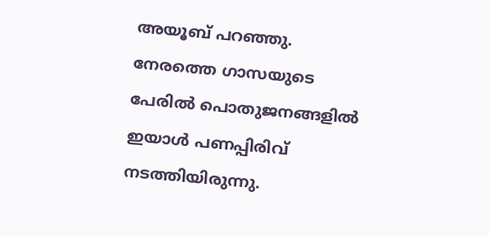അയൂബ് പറഞ്ഞു.
നേരത്തെ ഗാസയുടെ പേരിൽ പൊതുജനങ്ങളിൽ ഇയാൾ പണപ്പിരിവ് നടത്തിയിരുന്നു.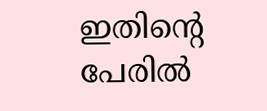ഇതിന്റെ പേരിൽ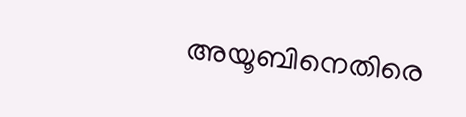അയൂബിനെതിരെ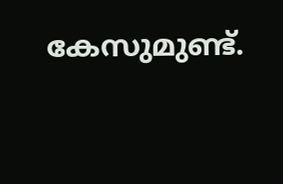കേസുമുണ്ട്.